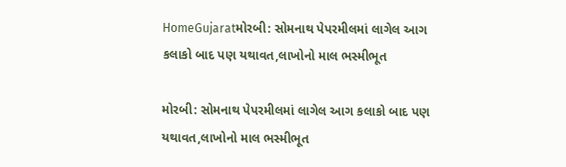HomeGujaratમોરબી: સોમનાથ પેપરમીલમાં લાગેલ આગ કલાકો બાદ પણ યથાવત,લાખોનો માલ ભસ્મીભૂત

મોરબી: સોમનાથ પેપરમીલમાં લાગેલ આગ કલાકો બાદ પણ યથાવત,લાખોનો માલ ભસ્મીભૂત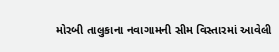મોરબી તાલુકાના નવાગામની સીમ વિસ્તારમાં આવેલી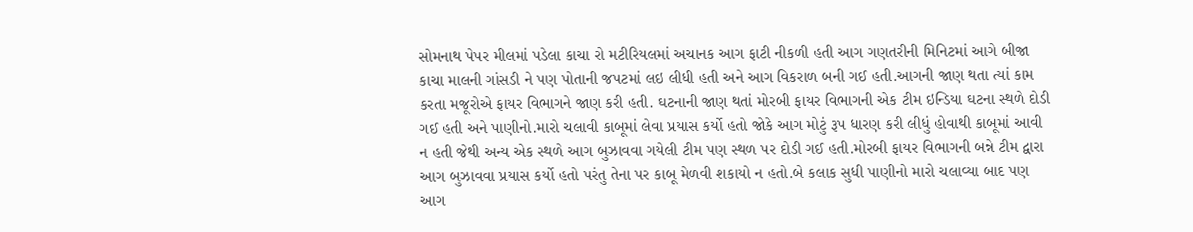સોમનાથ પેપર મીલમાં પડેલા કાચા રો મટીરિયલમાં અચાનક આગ ફાટી નીકળી હતી આગ ગણતરીની મિનિટમાં આગે બીજા કાચા માલની ગાંસડી ને પણ પોતાની જપટમાં લઇ લીધી હતી અને આગ વિકરાળ બની ગઈ હતી.આગની જાણ થતા ત્યાં કામ કરતા મજૂરોએ ફાયર વિભાગને જાણ કરી હતી. ઘટનાની જાણ થતાં મોરબી ફાયર વિભાગની એક ટીમ ઇન્ડિયા ઘટના સ્થળે દોડી ગઈ હતી અને પાણીનો.મારો ચલાવી કાબૂમાં લેવા પ્રયાસ કર્યો હતો જોકે આગ મોટું રૂપ ધારણ કરી લીધું હોવાથી કાબૂમાં આવી ન હતી જેથી અન્ય એક સ્થળે આગ બુઝાવવા ગયેલી ટીમ પણ સ્થળ પર દોડી ગઈ હતી.મોરબી ફાયર વિભાગની બન્ને ટીમ દ્વારા આગ બુઝાવવા પ્રયાસ કર્યો હતો પરંતુ તેના પર કાબૂ મેળવી શકાયો ન હતો.બે કલાક સુધી પાણીનો મારો ચલાવ્યા બાદ પણ આગ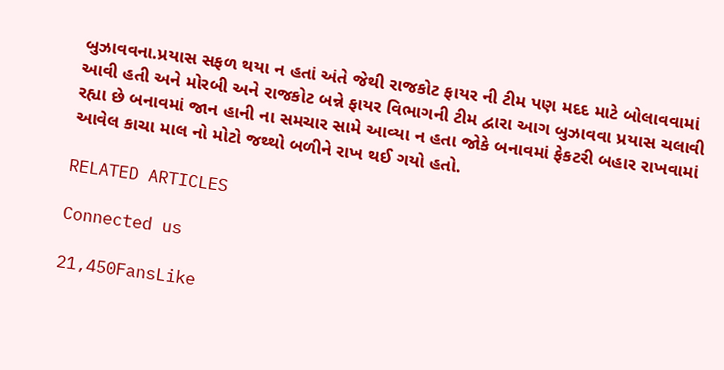બુઝાવવના.પ્રયાસ સફળ થયા ન હતાં અંતે જેથી રાજકોટ ફાયર ની ટીમ પણ મદદ માટે બોલાવવામાં આવી હતી અને મોરબી અને રાજકોટ બન્ને ફાયર વિભાગની ટીમ દ્વારા આગ બુઝાવવા પ્રયાસ ચલાવી રહ્યા છે બનાવમાં જાન હાની ના સમચાર સામે આવ્યા ન હતા જોકે બનાવમાં ફેકટરી બહાર રાખવામાં આવેલ કાચા માલ નો મોટો જથ્થો બળીને રાખ થઈ ગયો હતો.

RELATED ARTICLES

Connected us

21,450FansLike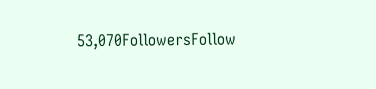53,070FollowersFollow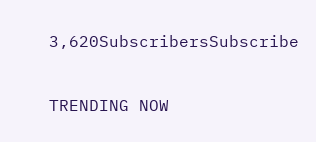3,620SubscribersSubscribe

TRENDING NOW